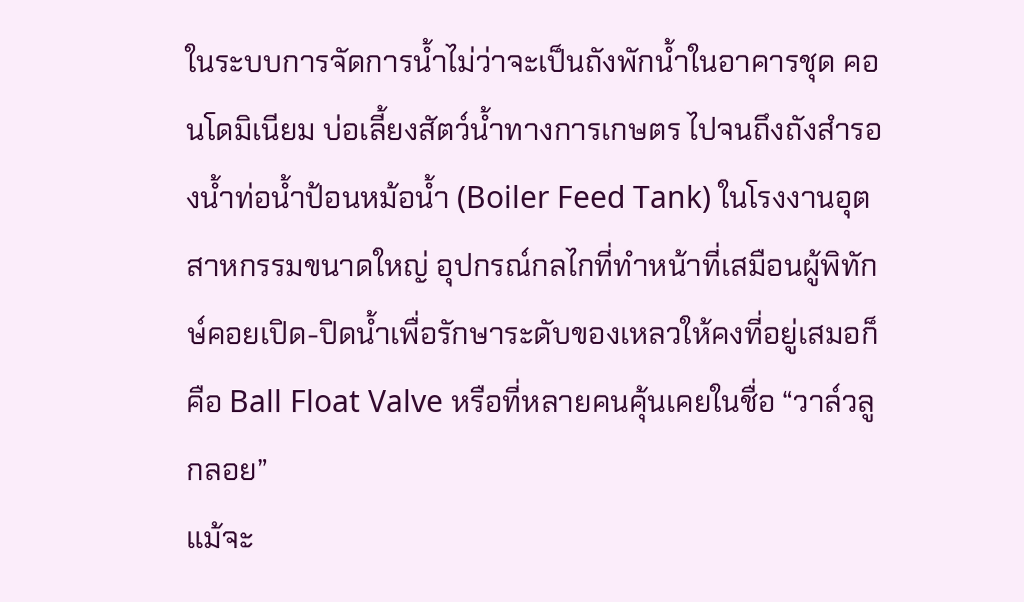ในระบบการจัดการน้ำไม่ว่าจะเป็นถังพักน้ำในอาคารชุด คอนโดมิเนียม บ่อเลี้ยงสัตว์น้ำทางการเกษตร ไปจนถึงถังสำรองน้ำท่อน้ำป้อนหม้อน้ำ (Boiler Feed Tank) ในโรงงานอุตสาหกรรมขนาดใหญ่ อุปกรณ์กลไกที่ทำหน้าที่เสมือนผู้พิทักษ์คอยเปิด-ปิดน้ำเพื่อรักษาระดับของเหลวให้คงที่อยู่เสมอก็คือ Ball Float Valve หรือที่หลายคนคุ้นเคยในชื่อ “วาล์วลูกลอย”
แม้จะ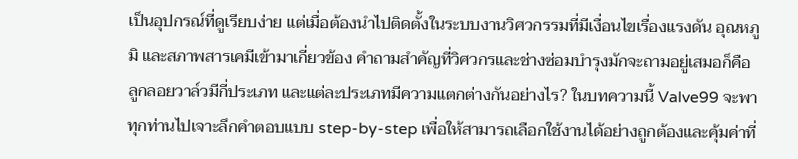เป็นอุปกรณ์ที่ดูเรียบง่าย แต่เมื่อต้องนำไปติดตั้งในระบบงานวิศวกรรมที่มีเงื่อนไขเรื่องแรงดัน อุณหภูมิ และสภาพสารเคมีเข้ามาเกี่ยวข้อง คำถามสำคัญที่วิศวกรและช่างซ่อมบำรุงมักจะถามอยู่เสมอก็คือ ลูกลอยวาล์วมีกี่ประเภท และแต่ละประเภทมีความแตกต่างกันอย่างไร? ในบทความนี้ Valve99 จะพาทุกท่านไปเจาะลึกคำตอบแบบ step-by-step เพื่อให้สามารถเลือกใช้งานได้อย่างถูกต้องและคุ้มค่าที่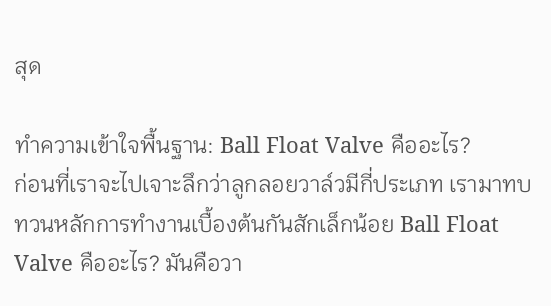สุด

ทำความเข้าใจพื้นฐาน: Ball Float Valve คืออะไร?
ก่อนที่เราจะไปเจาะลึกว่าลูกลอยวาล์วมีกี่ประเภท เรามาทบทวนหลักการทำงานเบื้องต้นกันสักเล็กน้อย Ball Float Valve คืออะไร? มันคือวา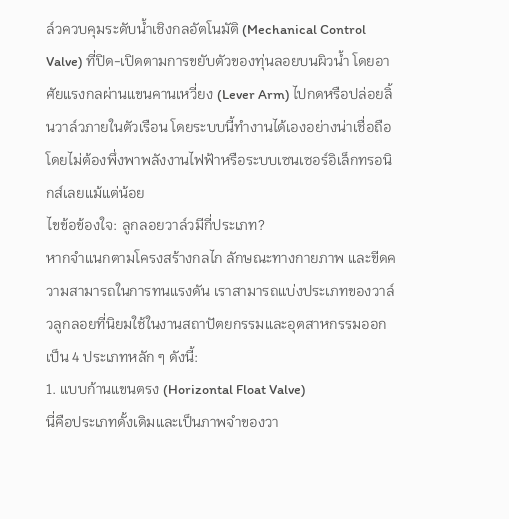ล์วควบคุมระดับน้ำเชิงกลอัตโนมัติ (Mechanical Control Valve) ที่ปิด-เปิดตามการขยับตัวของทุ่นลอยบนผิวน้ำ โดยอาศัยแรงกลผ่านแขนคานเหวี่ยง (Lever Arm) ไปกดหรือปล่อยลิ้นวาล์วภายในตัวเรือน โดยระบบนี้ทำงานได้เองอย่างน่าเชื่อถือโดยไม่ต้องพึ่งพาพลังงานไฟฟ้าหรือระบบเซนเซอร์อิเล็กทรอนิกส์เลยแม้แต่น้อย
ไขข้อข้องใจ: ลูกลอยวาล์วมีกี่ประเภท?
หากจำแนกตามโครงสร้างกลไก ลักษณะทางกายภาพ และขีดความสามารถในการทนแรงดัน เราสามารถแบ่งประเภทของวาล์วลูกลอยที่นิยมใช้ในงานสถาปัตยกรรมและอุตสาหกรรมออกเป็น 4 ประเภทหลัก ๆ ดังนี้:
1. แบบก้านแขนตรง (Horizontal Float Valve)
นี่คือประเภทดั้งเดิมและเป็นภาพจำของวา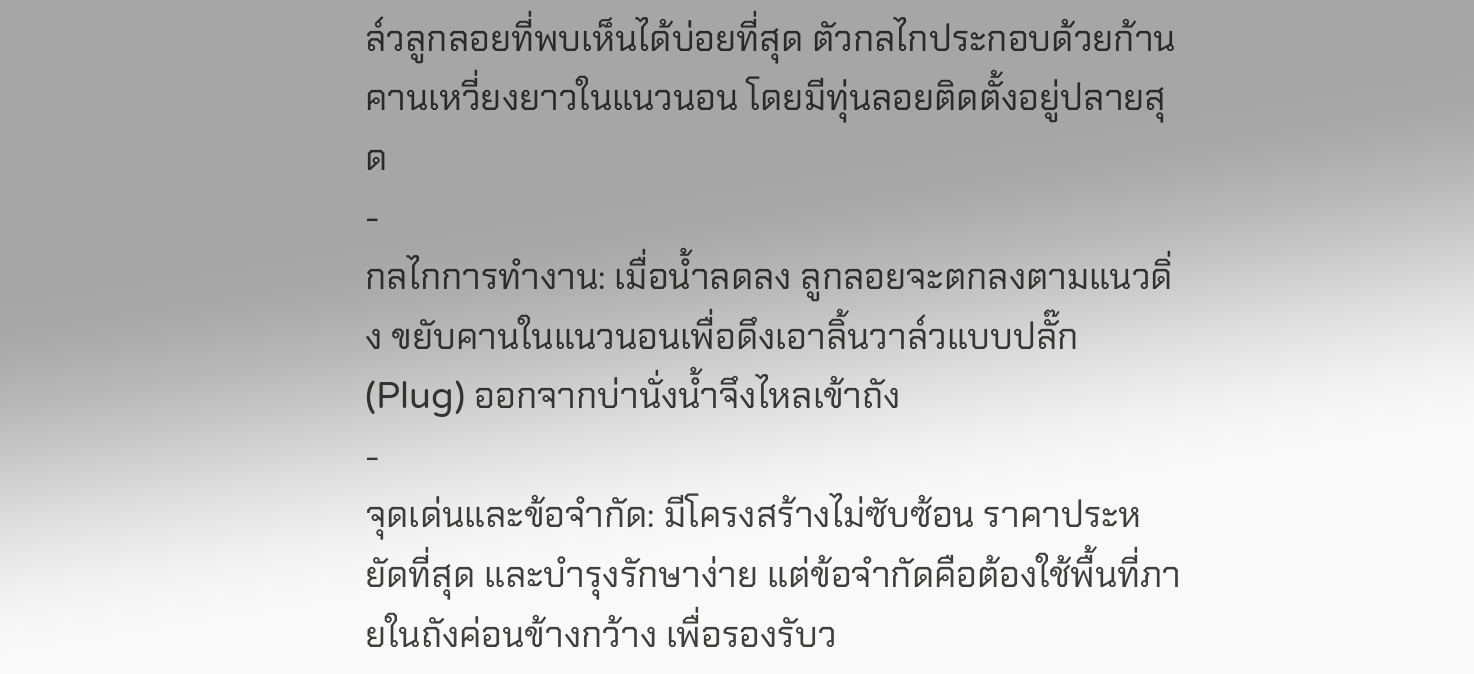ล์วลูกลอยที่พบเห็นได้บ่อยที่สุด ตัวกลไกประกอบด้วยก้านคานเหวี่ยงยาวในแนวนอน โดยมีทุ่นลอยติดตั้งอยู่ปลายสุด
-
กลไกการทำงาน: เมื่อน้ำลดลง ลูกลอยจะตกลงตามแนวดิ่ง ขยับคานในแนวนอนเพื่อดึงเอาลิ้นวาล์วแบบปลั๊ก (Plug) ออกจากบ่านั่งน้ำจึงไหลเข้าถัง
-
จุดเด่นและข้อจำกัด: มีโครงสร้างไม่ซับซ้อน ราคาประหยัดที่สุด และบำรุงรักษาง่าย แต่ข้อจำกัดคือต้องใช้พื้นที่ภายในถังค่อนข้างกว้าง เพื่อรองรับว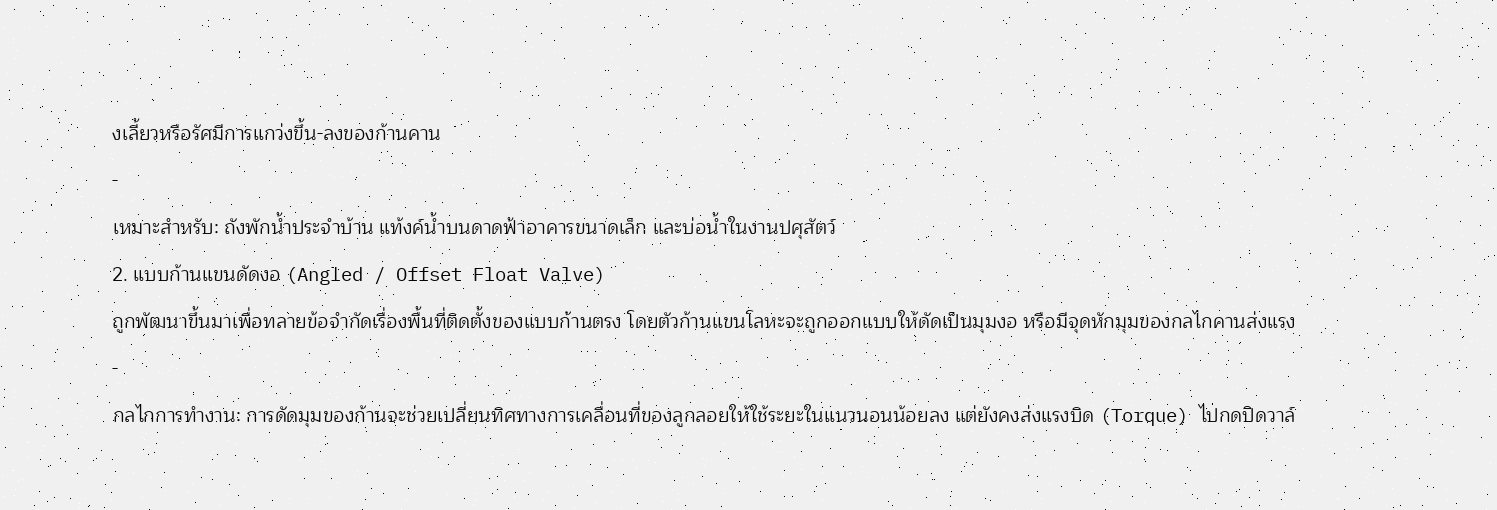งเลี้ยวหรือรัศมีการแกว่งขึ้น-ลงของก้านคาน
-
เหมาะสำหรับ: ถังพักน้ำประจำบ้าน แท้งค์น้ำบนดาดฟ้าอาคารขนาดเล็ก และบ่อน้ำในงานปศุสัตว์
2. แบบก้านแขนดัดงอ (Angled / Offset Float Valve)
ถูกพัฒนาขึ้นมาเพื่อทลายข้อจำกัดเรื่องพื้นที่ติดตั้งของแบบก้านตรง โดยตัวก้านแขนโลหะจะถูกออกแบบให้ดัดเป็นมุมงอ หรือมีจุดหักมุมของกลไกคานส่งแรง
-
กลไกการทำงาน: การดัดมุมของก้านจะช่วยเปลี่ยนทิศทางการเคลื่อนที่ของลูกลอยให้ใช้ระยะในแนวนอนน้อยลง แต่ยังคงส่งแรงบิด (Torque) ไปกดปิดวาล์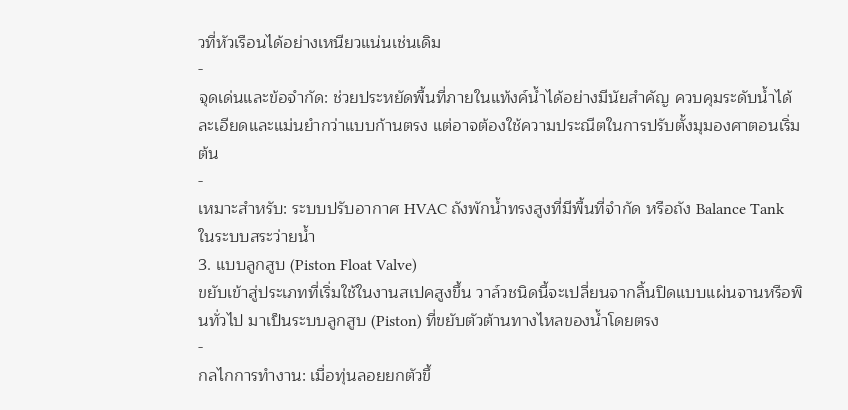วที่หัวเรือนได้อย่างเหนียวแน่นเช่นเดิม
-
จุดเด่นและข้อจำกัด: ช่วยประหยัดพื้นที่ภายในแท้งค์น้ำได้อย่างมีนัยสำคัญ ควบคุมระดับน้ำได้ละเอียดและแม่นยำกว่าแบบก้านตรง แต่อาจต้องใช้ความประณีตในการปรับตั้งมุมองศาตอนเริ่มต้น
-
เหมาะสำหรับ: ระบบปรับอากาศ HVAC ถังพักน้ำทรงสูงที่มีพื้นที่จำกัด หรือถัง Balance Tank ในระบบสระว่ายน้ำ
3. แบบลูกสูบ (Piston Float Valve)
ขยับเข้าสู่ประเภทที่เริ่มใช้ในงานสเปคสูงขึ้น วาล์วชนิดนี้จะเปลี่ยนจากลิ้นปิดแบบแผ่นจานหรือพินทั่วไป มาเป็นระบบลูกสูบ (Piston) ที่ขยับตัวต้านทางไหลของน้ำโดยตรง
-
กลไกการทำงาน: เมื่อทุ่นลอยยกตัวขึ้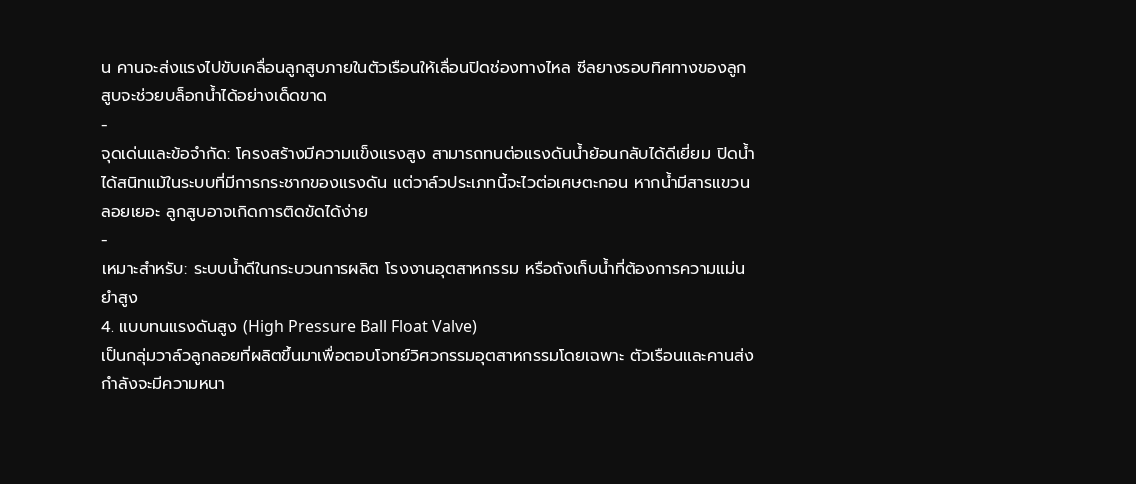น คานจะส่งแรงไปขับเคลื่อนลูกสูบภายในตัวเรือนให้เลื่อนปิดช่องทางไหล ซีลยางรอบทิศทางของลูกสูบจะช่วยบล็อกน้ำได้อย่างเด็ดขาด
-
จุดเด่นและข้อจำกัด: โครงสร้างมีความแข็งแรงสูง สามารถทนต่อแรงดันน้ำย้อนกลับได้ดีเยี่ยม ปิดน้ำได้สนิทแม้ในระบบที่มีการกระชากของแรงดัน แต่วาล์วประเภทนี้จะไวต่อเศษตะกอน หากน้ำมีสารแขวนลอยเยอะ ลูกสูบอาจเกิดการติดขัดได้ง่าย
-
เหมาะสำหรับ: ระบบน้ำดีในกระบวนการผลิต โรงงานอุตสาหกรรม หรือถังเก็บน้ำที่ต้องการความแม่นยำสูง
4. แบบทนแรงดันสูง (High Pressure Ball Float Valve)
เป็นกลุ่มวาล์วลูกลอยที่ผลิตขึ้นมาเพื่อตอบโจทย์วิศวกรรมอุตสาหกรรมโดยเฉพาะ ตัวเรือนและคานส่งกำลังจะมีความหนา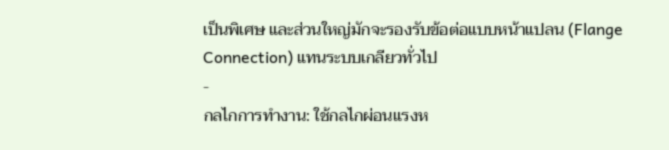เป็นพิเศษ และส่วนใหญ่มักจะรองรับข้อต่อแบบหน้าแปลน (Flange Connection) แทนระบบเกลียวทั่วไป
-
กลไกการทำงาน: ใช้กลไกผ่อนแรงห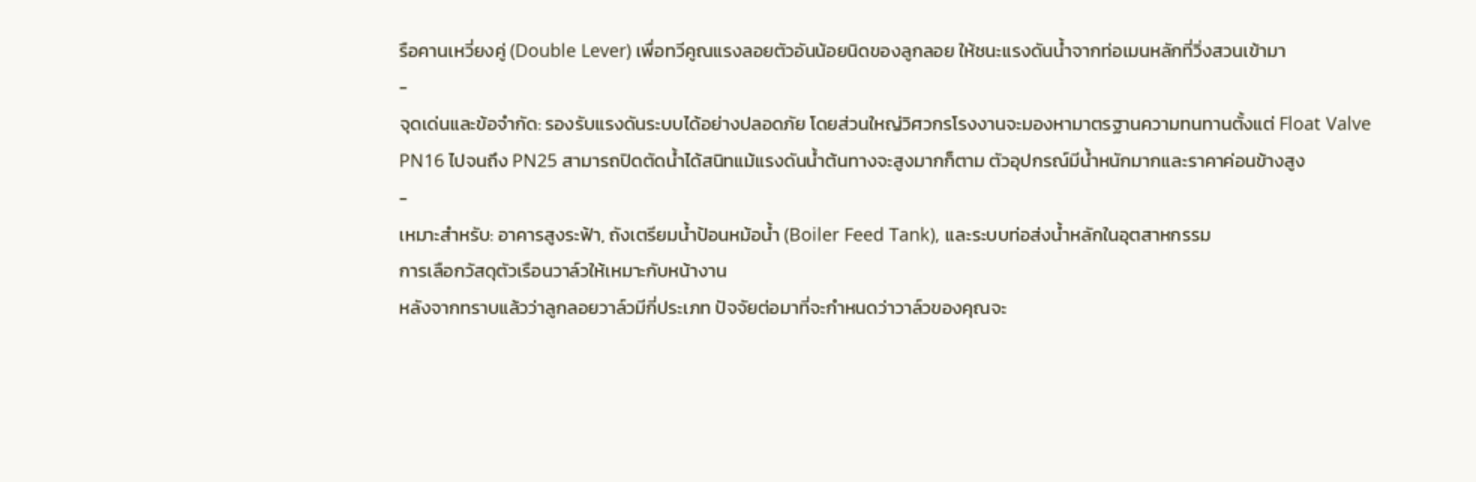รือคานเหวี่ยงคู่ (Double Lever) เพื่อทวีคูณแรงลอยตัวอันน้อยนิดของลูกลอย ให้ชนะแรงดันน้ำจากท่อเมนหลักที่วิ่งสวนเข้ามา
-
จุดเด่นและข้อจำกัด: รองรับแรงดันระบบได้อย่างปลอดภัย โดยส่วนใหญ่วิศวกรโรงงานจะมองหามาตรฐานความทนทานตั้งแต่ Float Valve PN16 ไปจนถึง PN25 สามารถปิดตัดน้ำได้สนิทแม้แรงดันน้ำต้นทางจะสูงมากก็ตาม ตัวอุปกรณ์มีน้ำหนักมากและราคาค่อนข้างสูง
-
เหมาะสำหรับ: อาคารสูงระฟ้า, ถังเตรียมน้ำป้อนหม้อน้ำ (Boiler Feed Tank), และระบบท่อส่งน้ำหลักในอุตสาหกรรม
การเลือกวัสดุตัวเรือนวาล์วให้เหมาะกับหน้างาน
หลังจากทราบแล้วว่าลูกลอยวาล์วมีกี่ประเภท ปัจจัยต่อมาที่จะกำหนดว่าวาล์วของคุณจะ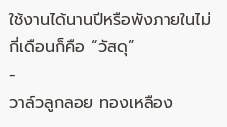ใช้งานได้นานปีหรือพังภายในไม่กี่เดือนก็คือ “วัสดุ”
-
วาล์วลูกลอย ทองเหลือง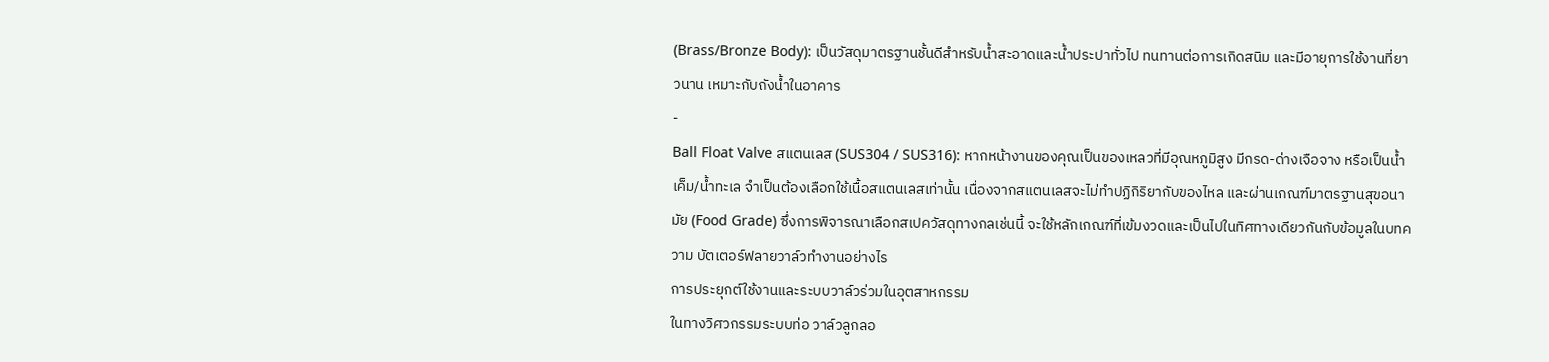(Brass/Bronze Body): เป็นวัสดุมาตรฐานชั้นดีสำหรับน้ำสะอาดและน้ำประปาทั่วไป ทนทานต่อการเกิดสนิม และมีอายุการใช้งานที่ยาวนาน เหมาะกับถังน้ำในอาคาร
-
Ball Float Valve สแตนเลส (SUS304 / SUS316): หากหน้างานของคุณเป็นของเหลวที่มีอุณหภูมิสูง มีกรด-ด่างเจือจาง หรือเป็นน้ำเค็ม/น้ำทะเล จำเป็นต้องเลือกใช้เนื้อสแตนเลสเท่านั้น เนื่องจากสแตนเลสจะไม่ทำปฏิกิริยากับของไหล และผ่านเกณฑ์มาตรฐานสุขอนามัย (Food Grade) ซึ่งการพิจารณาเลือกสเปควัสดุทางกลเช่นนี้ จะใช้หลักเกณฑ์ที่เข้มงวดและเป็นไปในทิศทางเดียวกันกับข้อมูลในบทความ บัตเตอร์ฟลายวาล์วทำงานอย่างไร
การประยุกต์ใช้งานและระบบวาล์วร่วมในอุตสาหกรรม
ในทางวิศวกรรมระบบท่อ วาล์วลูกลอ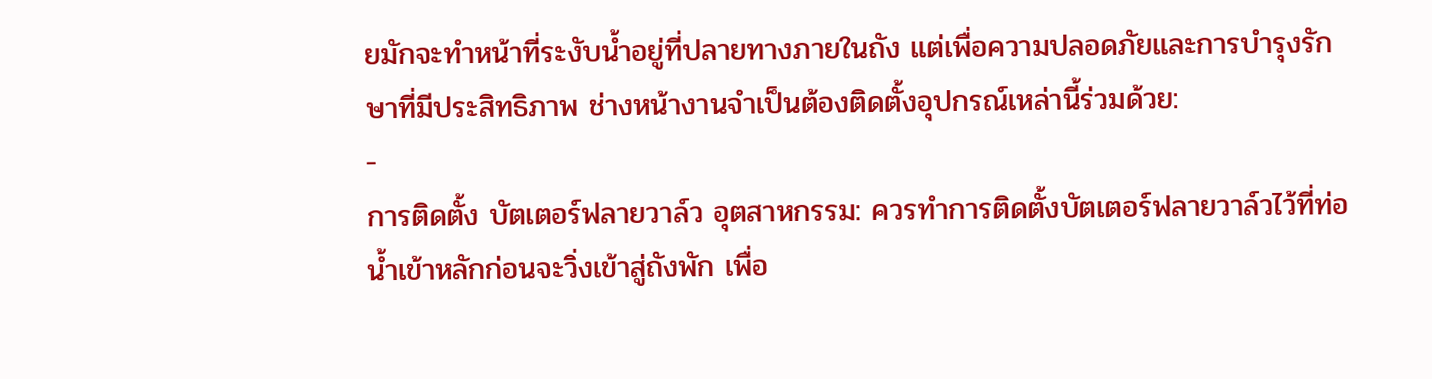ยมักจะทำหน้าที่ระงับน้ำอยู่ที่ปลายทางภายในถัง แต่เพื่อความปลอดภัยและการบำรุงรักษาที่มีประสิทธิภาพ ช่างหน้างานจำเป็นต้องติดตั้งอุปกรณ์เหล่านี้ร่วมด้วย:
-
การติดตั้ง บัตเตอร์ฟลายวาล์ว อุตสาหกรรม: ควรทำการติดตั้งบัตเตอร์ฟลายวาล์วไว้ที่ท่อน้ำเข้าหลักก่อนจะวิ่งเข้าสู่ถังพัก เพื่อ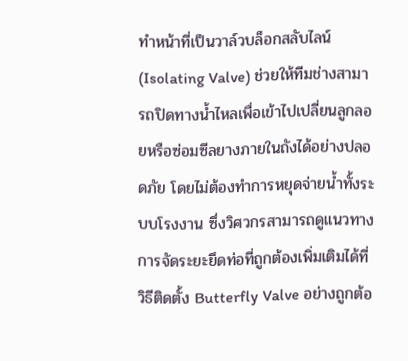ทำหน้าที่เป็นวาล์วบล็อกสลับไลน์ (Isolating Valve) ช่วยให้ทีมช่างสามารถปิดทางน้ำไหลเพื่อเข้าไปเปลี่ยนลูกลอยหรือซ่อมซีลยางภายในถังได้อย่างปลอดภัย โดยไม่ต้องทำการหยุดจ่ายน้ำทั้งระบบโรงงาน ซึ่งวิศวกรสามารถดูแนวทางการจัดระยะยึดท่อที่ถูกต้องเพิ่มเติมได้ที่ วิธีติดตั้ง Butterfly Valve อย่างถูกต้อ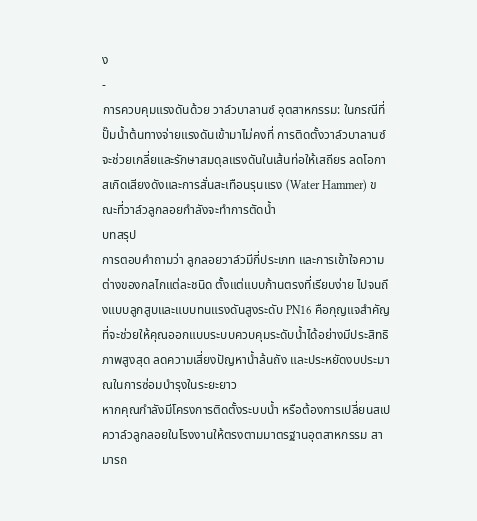ง
-
การควบคุมแรงดันด้วย วาล์วบาลานซ์ อุตสาหกรรม: ในกรณีที่ปั๊มน้ำต้นทางจ่ายแรงดันเข้ามาไม่คงที่ การติดตั้งวาล์วบาลานซ์จะช่วยเกลี่ยและรักษาสมดุลแรงดันในเส้นท่อให้เสถียร ลดโอกาสเกิดเสียงดังและการสั่นสะเทือนรุนแรง (Water Hammer) ขณะที่วาล์วลูกลอยกำลังจะทำการตัดน้ำ
บทสรุป
การตอบคำถามว่า ลูกลอยวาล์วมีกี่ประเภท และการเข้าใจความต่างของกลไกแต่ละชนิด ตั้งแต่แบบก้านตรงที่เรียบง่าย ไปจนถึงแบบลูกสูบและแบบทนแรงดันสูงระดับ PN16 คือกุญแจสำคัญที่จะช่วยให้คุณออกแบบระบบควบคุมระดับน้ำได้อย่างมีประสิทธิภาพสูงสุด ลดความเสี่ยงปัญหาน้ำล้นถัง และประหยัดงบประมาณในการซ่อมบำรุงในระยะยาว
หากคุณกำลังมีโครงการติดตั้งระบบน้ำ หรือต้องการเปลี่ยนสเปควาล์วลูกลอยในโรงงานให้ตรงตามมาตรฐานอุตสาหกรรม สามารถ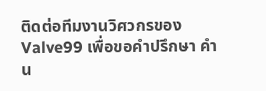ติดต่อทีมงานวิศวกรของ Valve99 เพื่อขอคำปรึกษา คำน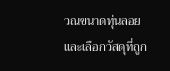วณขนาดทุ่นลอย และเลือกวัสดุที่ถูก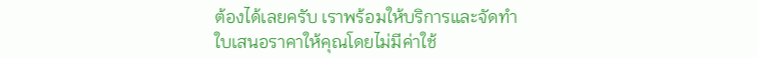ต้องได้เลยครับ เราพร้อมให้บริการและจัดทำใบเสนอราคาให้คุณโดยไม่มีค่าใช้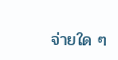จ่ายใด ๆ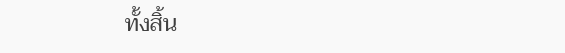ทั้งสิ้น